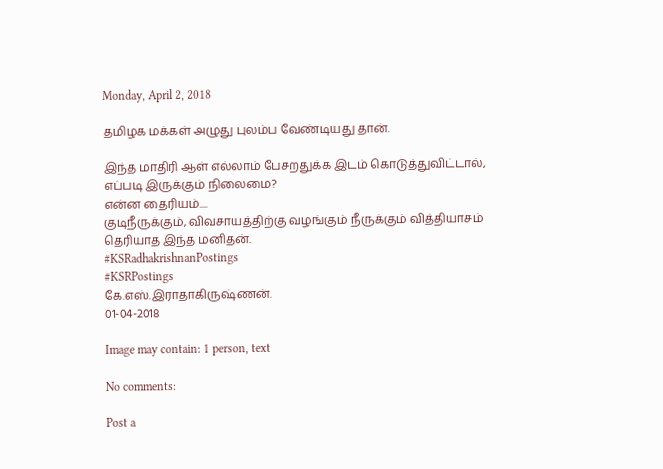Monday, April 2, 2018

தமிழக மக்கள் அழுது புலம்ப வேண்டியது தான்.

இந்த மாதிரி ஆள் எல்லாம் பேசறதுக்க இடம் கொடுத்துவிட்டால், எப்படி இருக்கும் நிலைமை?
என்ன தைரியம்....
குடிநீருக்கும், விவசாயத்திற்கு வழங்கும் நீருக்கும் வித்தியாசம் தெரியாத இந்த மனிதன்.
#KSRadhakrishnanPostings
#KSRPostings
கே.எஸ்.இராதாகிருஷ்ணன்.
01-04-2018

Image may contain: 1 person, text

No comments:

Post a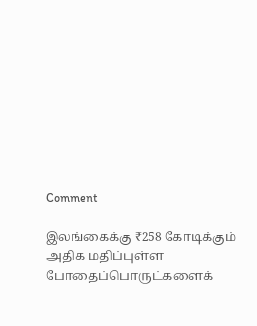Comment

இலங்கைக்கு ₹258 கோடிக்கும் அதிக மதிப்புள்ள போதைப்பொருட்களைக்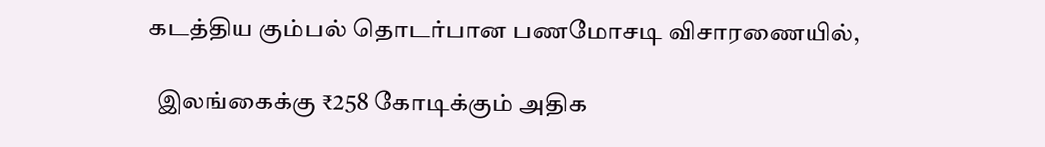கடத்திய கும்பல் தொடர்பான பணமோசடி விசாரணையில்,

  இலங்கைக்கு ₹258 கோடிக்கும் அதிக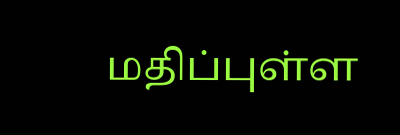மதிப்புள்ள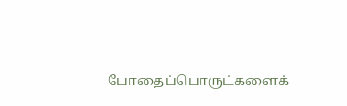போதைப்பொருட்களைக்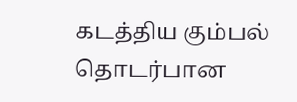கடத்திய கும்பல் தொடர்பான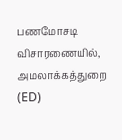பணமோசடி விசாரணையில், அமலாக்கத்துறை (ED)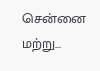சென்னை மற்று...